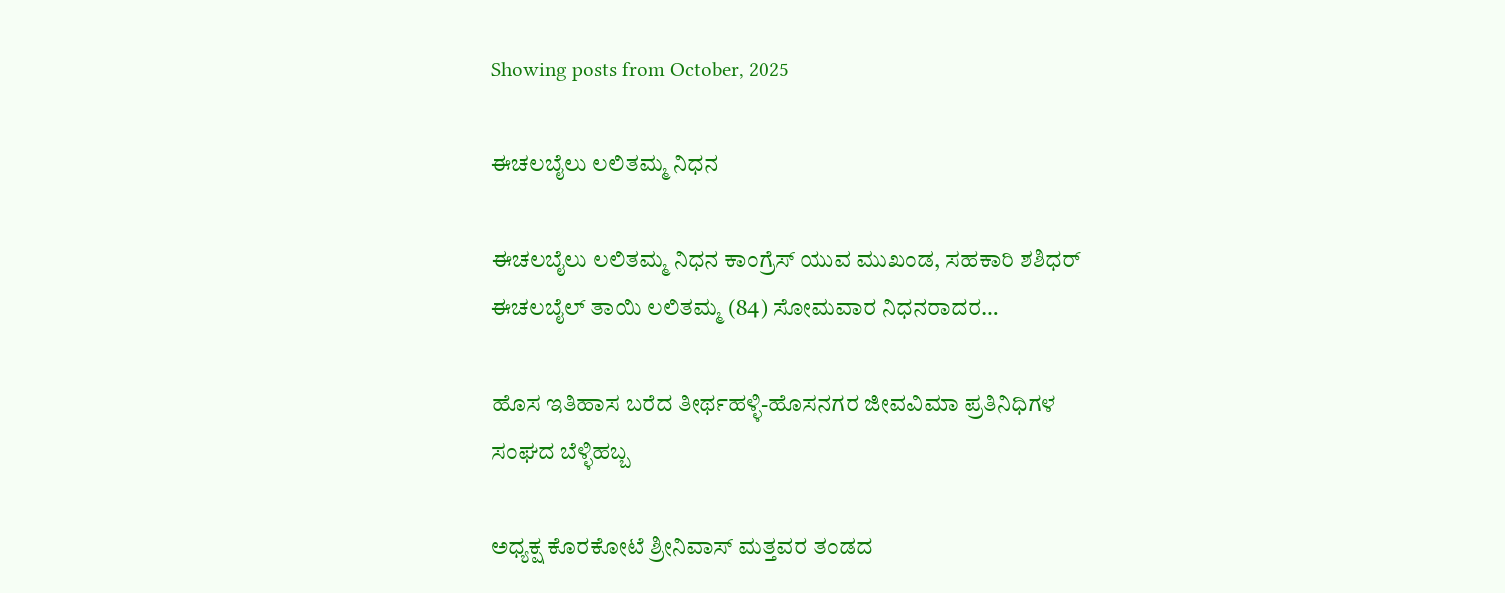Showing posts from October, 2025

ಈಚಲಬೈಲು ಲಲಿತಮ್ಮ ನಿಧನ

ಈಚಲಬೈಲು ಲಲಿತಮ್ಮ ನಿಧನ ಕಾಂಗ್ರೆಸ್ ಯುವ ಮುಖಂಡ, ಸಹಕಾರಿ ಶಶಿಧರ್ ಈಚಲಬೈಲ್ ತಾಯಿ ಲಲಿತಮ್ಮ (84) ಸೋಮವಾರ ನಿಧನರಾದರ…

ಹೊಸ ಇತಿಹಾಸ ಬರೆದ ತೀರ್ಥಹಳ್ಳಿ-ಹೊಸನಗರ ಜೀವವಿಮಾ ಪ್ರತಿನಿಧಿಗಳ ಸಂಘದ ಬೆಳ್ಳಿಹಬ್ಬ

ಅಧ್ಯಕ್ಷ ಕೊರಕೋಟೆ ಶ್ರೀನಿವಾಸ್‌ ಮತ್ತವರ ತಂಡದ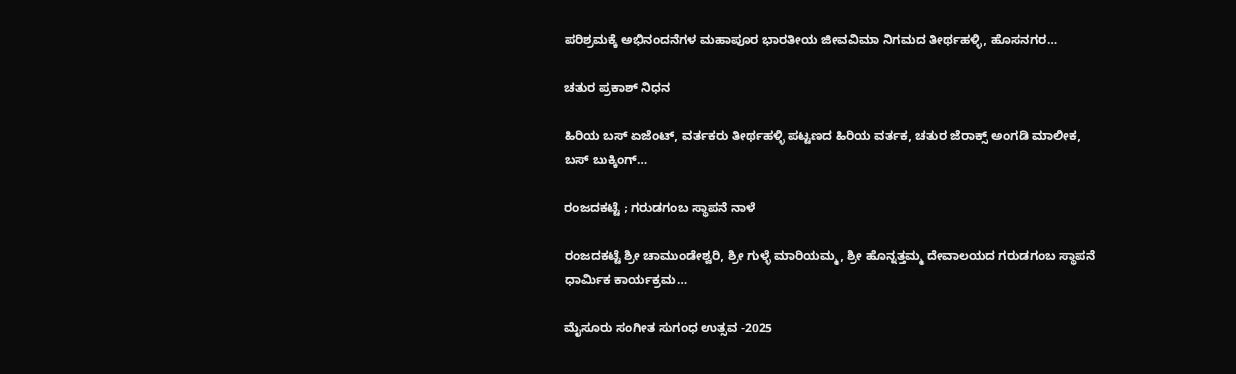ಪರಿಶ್ರಮಕ್ಕೆ ಅಭಿನಂದನೆಗಳ ಮಹಾಪೂರ ಭಾರತೀಯ ಜೀವವಿಮಾ ನಿಗಮದ ತೀರ್ಥಹಳ್ಳಿ, ಹೊಸನಗರ…

ಚತುರ ಪ್ರಕಾಶ್ ನಿಧನ

ಹಿರಿಯ ಬಸ್ ಏಜೆಂಟ್, ವರ್ತಕರು ತೀರ್ಥಹಳ್ಳಿ ಪಟ್ಟಣದ ಹಿರಿಯ ವರ್ತಕ, ಚತುರ ಜೆರಾಕ್ಸ್ ಅಂಗಡಿ ಮಾಲೀಕ, ಬಸ್ ಬುಕ್ಕಿಂಗ್…

ರಂಜದಕಟ್ಟೆ ; ಗರುಡಗಂಬ ಸ್ಥಾಪನೆ ನಾಳೆ

ರಂಜದಕಟ್ಟೆ ಶ್ರೀ ಚಾಮುಂಡೇಶ್ವರಿ, ಶ್ರೀ ಗುಳ್ಳೆ ಮಾರಿಯಮ್ಮ, ಶ್ರೀ ಹೊನ್ನತ್ತಮ್ಮ ದೇವಾಲಯದ ಗರುಡಗಂಬ ಸ್ಥಾಪನೆ ಧಾರ್ಮಿಕ ಕಾರ್ಯಕ್ರಮ…

ಮೈಸೂರು ಸಂಗೀತ ಸುಗಂಧ ಉತ್ಸವ -2025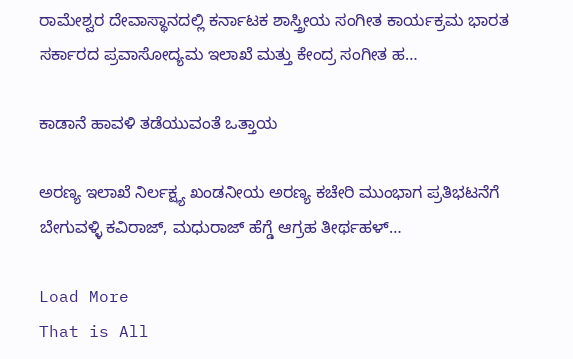ರಾಮೇಶ್ವರ ದೇವಾಸ್ಥಾನದಲ್ಲಿ ಕರ್ನಾಟಕ ಶಾಸ್ತ್ರೀಯ ಸಂಗೀತ ಕಾರ್ಯಕ್ರಮ ಭಾರತ ಸರ್ಕಾರದ ಪ್ರವಾಸೋದ್ಯಮ ಇಲಾಖೆ ಮತ್ತು ಕೇಂದ್ರ ಸಂಗೀತ ಹ…

ಕಾಡಾನೆ ಹಾವಳಿ ತಡೆಯುವಂತೆ ಒತ್ತಾಯ

ಅರಣ್ಯ ಇಲಾಖೆ ನಿರ್ಲಕ್ಷ್ಯ ಖಂಡನೀಯ ಅರಣ್ಯ ಕಚೇರಿ ಮುಂಭಾಗ ಪ್ರತಿಭಟನೆಗೆ ಬೇಗುವಳ್ಳಿ ಕವಿರಾಜ್, ಮಧುರಾಜ್ ಹೆಗ್ಡೆ ಆಗ್ರಹ ತೀರ್ಥಹಳ್…

Load More
That is All